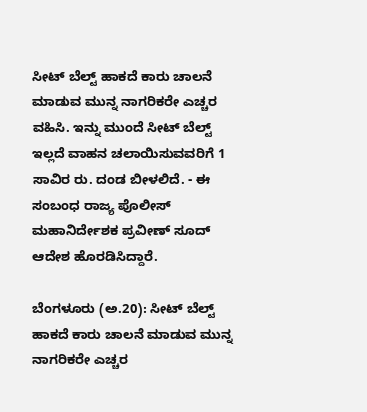ಸೀಟ್‌ ಬೆಲ್ಟ್‌ ಹಾಕದೆ ಕಾರು ಚಾಲನೆ ಮಾಡುವ ಮುನ್ನ ನಾಗರಿಕರೇ ಎಚ್ಚರ ವಹಿಸಿ. ಇನ್ನು ಮುಂದೆ ಸೀಟ್‌ ಬೆಲ್ಟ್‌ ಇಲ್ಲದೆ ವಾಹನ ಚಲಾಯಿಸುವವರಿಗೆ 1 ಸಾವಿರ ರು. ದಂಡ ಬೀಳಲಿದೆ. - ಈ ಸಂಬಂಧ ರಾಜ್ಯ ಪೊಲೀಸ್‌ ಮಹಾನಿರ್ದೇಶಕ ಪ್ರವೀಣ್‌ ಸೂದ್‌ ಆದೇಶ ಹೊರಡಿಸಿದ್ದಾರೆ.

ಬೆಂಗಳೂರು (ಅ.20): ಸೀಟ್‌ ಬೆಲ್ಟ್‌ ಹಾಕದೆ ಕಾರು ಚಾಲನೆ ಮಾಡುವ ಮುನ್ನ ನಾಗರಿಕರೇ ಎಚ್ಚರ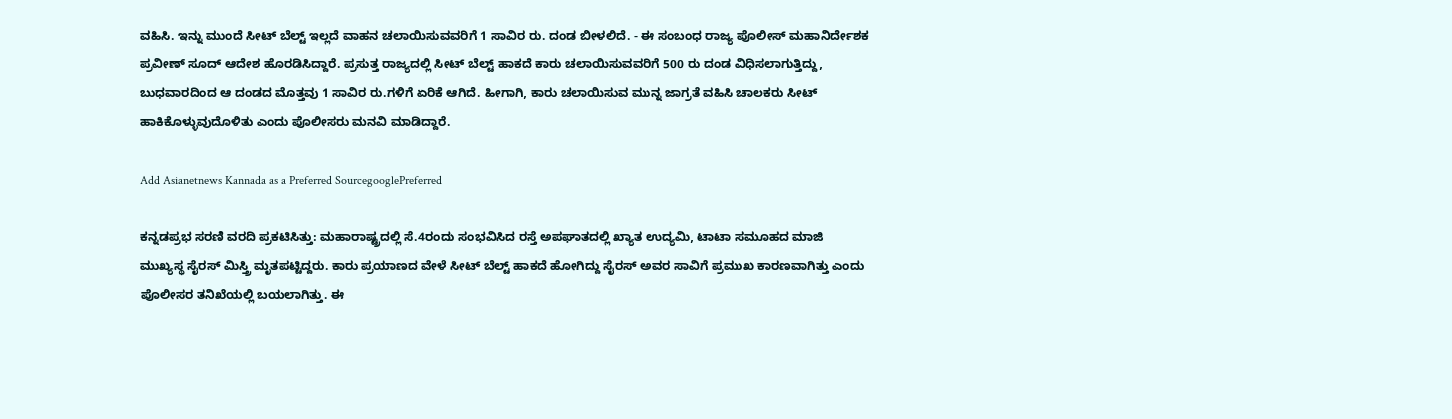ವಹಿಸಿ. ಇನ್ನು ಮುಂದೆ ಸೀಟ್‌ ಬೆಲ್ಟ್‌ ಇಲ್ಲದೆ ವಾಹನ ಚಲಾಯಿಸುವವರಿಗೆ 1 ಸಾವಿರ ರು. ದಂಡ ಬೀಳಲಿದೆ. - ಈ ಸಂಬಂಧ ರಾಜ್ಯ ಪೊಲೀಸ್‌ ಮಹಾನಿರ್ದೇಶಕ ಪ್ರವೀಣ್‌ ಸೂದ್‌ ಆದೇಶ ಹೊರಡಿಸಿದ್ದಾರೆ. ಪ್ರಸುತ್ತ ರಾಜ್ಯದಲ್ಲಿ ಸೀಟ್‌ ಬೆಲ್ಟ್‌ ಹಾಕದೆ ಕಾರು ಚಲಾಯಿಸುವವರಿಗೆ 500 ರು ದಂಡ ವಿಧಿಸಲಾಗುತ್ತಿದ್ದು, ಬುಧವಾರದಿಂದ ಆ ದಂಡದ ಮೊತ್ತವು 1 ಸಾವಿರ ರು.ಗಳಿಗೆ ಏರಿಕೆ ಆಗಿದೆ. ಹೀಗಾಗಿ, ಕಾರು ಚಲಾಯಿಸುವ ಮುನ್ನ ಜಾಗ್ರತೆ ವಹಿಸಿ ಚಾಲಕರು ಸೀಟ್‌ ಹಾಕಿಕೊಳ್ಳುವುದೊಳಿತು ಎಂದು ಪೊಲೀಸರು ಮನವಿ ಮಾಡಿದ್ದಾರೆ.

Add Asianetnews Kannada as a Preferred SourcegooglePreferred

ಕನ್ನಡಪ್ರಭ ಸರಣಿ ವರದಿ ಪ್ರಕಟಿಸಿತ್ತು: ಮಹಾರಾಷ್ಟ್ರದಲ್ಲಿ ಸೆ.4ರಂದು ಸಂಭವಿಸಿದ ರಸ್ತೆ ಅಪಘಾತದಲ್ಲಿ ಖ್ಯಾತ ಉದ್ಯಮಿ, ಟಾಟಾ ಸಮೂಹದ ಮಾಜಿ ಮುಖ್ಯಸ್ಥ ಸೈರಸ್‌ ಮಿಸ್ತ್ರಿ ಮೃತಪಟ್ಟಿದ್ದರು. ಕಾರು ಪ್ರಯಾಣದ ವೇಳೆ ಸೀಟ್‌ ಬೆಲ್ಟ್‌ ಹಾಕದೆ ಹೋಗಿದ್ದು ಸೈರಸ್‌ ಅವರ ಸಾವಿಗೆ ಪ್ರಮುಖ ಕಾರಣವಾಗಿತ್ತು ಎಂದು ಪೊಲೀಸರ ತನಿಖೆಯಲ್ಲಿ ಬಯಲಾಗಿತ್ತು. ಈ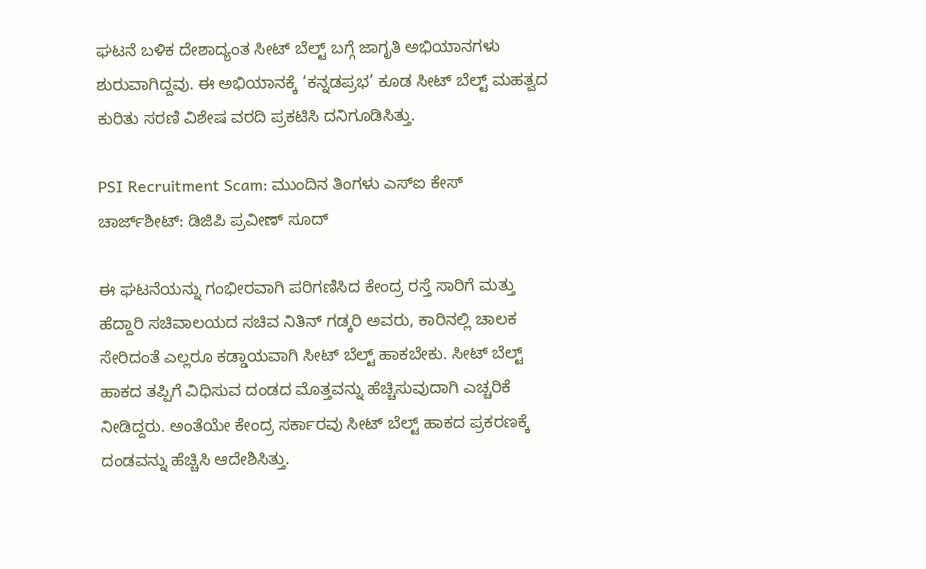ಘಟನೆ ಬಳಿಕ ದೇಶಾದ್ಯಂತ ಸೀಟ್‌ ಬೆಲ್ಟ್‌ ಬಗ್ಗೆ ಜಾಗೃತಿ ಅಭಿಯಾನಗಳು ಶುರುವಾಗಿದ್ದವು. ಈ ಅಭಿಯಾನಕ್ಕೆ ‘ಕನ್ನಡಪ್ರಭ’ ಕೂಡ ಸೀಟ್‌ ಬೆಲ್ಟ್‌ ಮಹತ್ವದ ಕುರಿತು ಸರಣಿ ವಿಶೇಷ ವರದಿ ಪ್ರಕಟಿಸಿ ದನಿಗೂಡಿಸಿತ್ತು.

PSI Recruitment Scam: ಮುಂದಿನ ತಿಂಗಳು ಎಸ್‌ಐ ಕೇಸ್‌ ಚಾರ್ಜ್‌ಶೀಟ್‌: ಡಿಜಿಪಿ ಪ್ರವೀಣ್‌ ಸೂದ್‌

ಈ ಘಟನೆಯನ್ನು ಗಂಭೀರವಾಗಿ ಪರಿಗಣಿಸಿದ ಕೇಂದ್ರ ರಸ್ತೆ ಸಾರಿಗೆ ಮತ್ತು ಹೆದ್ದಾರಿ ಸಚಿವಾಲಯದ ಸಚಿವ ನಿತಿನ್‌ ಗಡ್ಕರಿ ಅವರು, ಕಾರಿನಲ್ಲಿ ಚಾಲಕ ಸೇರಿದಂತೆ ಎಲ್ಲರೂ ಕಡ್ಡಾಯವಾಗಿ ಸೀಟ್‌ ಬೆಲ್ಟ್‌ ಹಾಕಬೇಕು. ಸೀಟ್‌ ಬೆಲ್ಟ್‌ ಹಾಕದ ತಪ್ಪಿಗೆ ವಿಧಿಸುವ ದಂಡದ ಮೊತ್ತವನ್ನು ಹೆಚ್ಚಿಸುವುದಾಗಿ ಎಚ್ಚರಿಕೆ ನೀಡಿದ್ದರು. ಅಂತೆಯೇ ಕೇಂದ್ರ ಸರ್ಕಾರವು ಸೀಟ್‌ ಬೆಲ್ಟ್‌ ಹಾಕದ ಪ್ರಕರಣಕ್ಕೆ ದಂಡವನ್ನು ಹೆಚ್ಚಿಸಿ ಆದೇಶಿಸಿತ್ತು.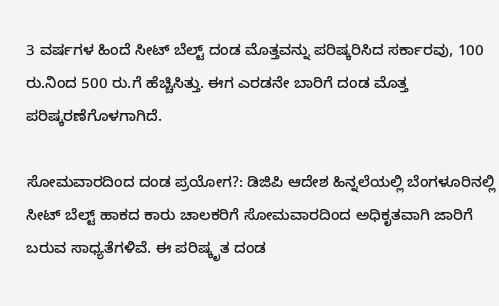3 ವರ್ಷಗಳ ಹಿಂದೆ ಸೀಟ್‌ ಬೆಲ್ಟ್‌ ದಂಡ ಮೊತ್ತವನ್ನು ಪರಿಷ್ಕರಿಸಿದ ಸರ್ಕಾರವು, 100 ರು.ನಿಂದ 500 ರು.ಗೆ ಹೆಚ್ಚಿಸಿತ್ತು. ಈಗ ಎರಡನೇ ಬಾರಿಗೆ ದಂಡ ಮೊತ್ತ ಪರಿಷ್ಕರಣೆಗೊಳಗಾಗಿದೆ.

ಸೋಮವಾರದಿಂದ ದಂಡ ಪ್ರಯೋಗ?: ಡಿಜಿಪಿ ಆದೇಶ ಹಿನ್ನಲೆಯಲ್ಲಿ ಬೆಂಗಳೂರಿನಲ್ಲಿ ಸೀಟ್‌ ಬೆಲ್ಟ್‌ ಹಾಕದ ಕಾರು ಚಾಲಕರಿಗೆ ಸೋಮವಾರದಿಂದ ಅಧಿಕೃತವಾಗಿ ಜಾರಿಗೆ ಬರುವ ಸಾಧ್ಯತೆಗಳಿವೆ. ಈ ಪರಿಷ್ಕೃತ ದಂಡ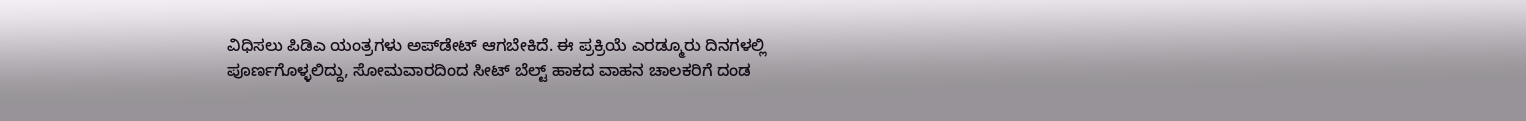ವಿಧಿಸಲು ಪಿಡಿಎ ಯಂತ್ರಗಳು ಅಪ್‌ಡೇಟ್‌ ಆಗಬೇಕಿದೆ. ಈ ಪ್ರಕ್ರಿಯೆ ಎರಡ್ಮೂರು ದಿನಗಳಲ್ಲಿ ಪೂರ್ಣಗೊಳ್ಳಲಿದ್ದು, ಸೋಮವಾರದಿಂದ ಸೀಟ್‌ ಬೆಲ್ಟ್‌ ಹಾಕದ ವಾಹನ ಚಾಲಕರಿಗೆ ದಂಡ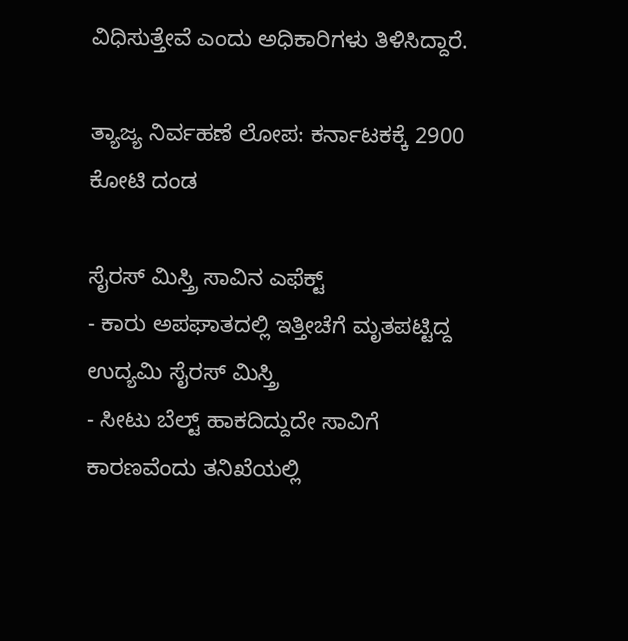ವಿಧಿಸುತ್ತೇವೆ ಎಂದು ಅಧಿಕಾರಿಗಳು ತಿಳಿಸಿದ್ದಾರೆ.

ತ್ಯಾಜ್ಯ ನಿರ್ವಹಣೆ ಲೋಪ: ಕರ್ನಾಟಕಕ್ಕೆ 2900 ಕೋಟಿ ದಂಡ

ಸೈರಸ್‌ ಮಿಸ್ತ್ರಿ ಸಾವಿನ ಎಫೆಕ್ಟ್
- ಕಾರು ಅಪಘಾತದಲ್ಲಿ ಇತ್ತೀಚೆಗೆ ಮೃತಪಟ್ಟಿದ್ದ ಉದ್ಯಮಿ ಸೈರಸ್‌ ಮಿಸ್ತ್ರಿ
- ಸೀಟು ಬೆಲ್ಟ್‌ ಹಾಕದಿದ್ದುದೇ ಸಾವಿಗೆ ಕಾರಣವೆಂದು ತನಿಖೆಯಲ್ಲಿ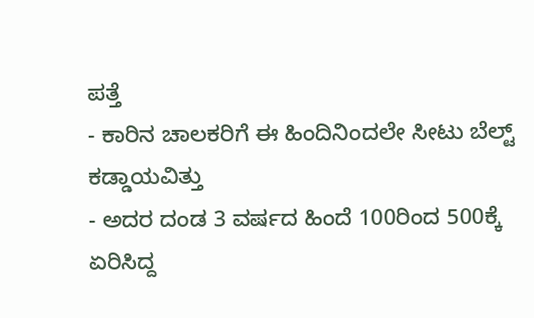ಪತ್ತೆ
- ಕಾರಿನ ಚಾಲಕರಿಗೆ ಈ ಹಿಂದಿನಿಂದಲೇ ಸೀಟು ಬೆಲ್ಟ್‌ ಕಡ್ಡಾಯವಿತ್ತು
- ಅದರ ದಂಡ 3 ವರ್ಷದ ಹಿಂದೆ 100ರಿಂದ 500ಕ್ಕೆ ಏರಿಸಿದ್ದ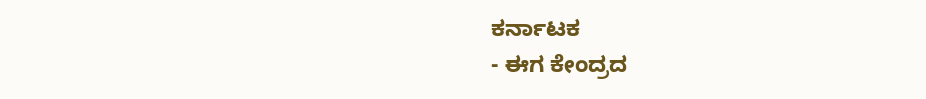ಕರ್ನಾಟಕ
- ಈಗ ಕೇಂದ್ರದ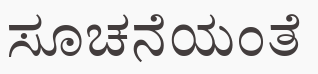ಸೂಚನೆಯಂತೆ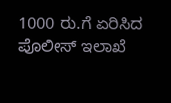1000 ರು.ಗೆ ಏರಿಸಿದ ಪೊಲೀಸ್‌ ಇಲಾಖೆ